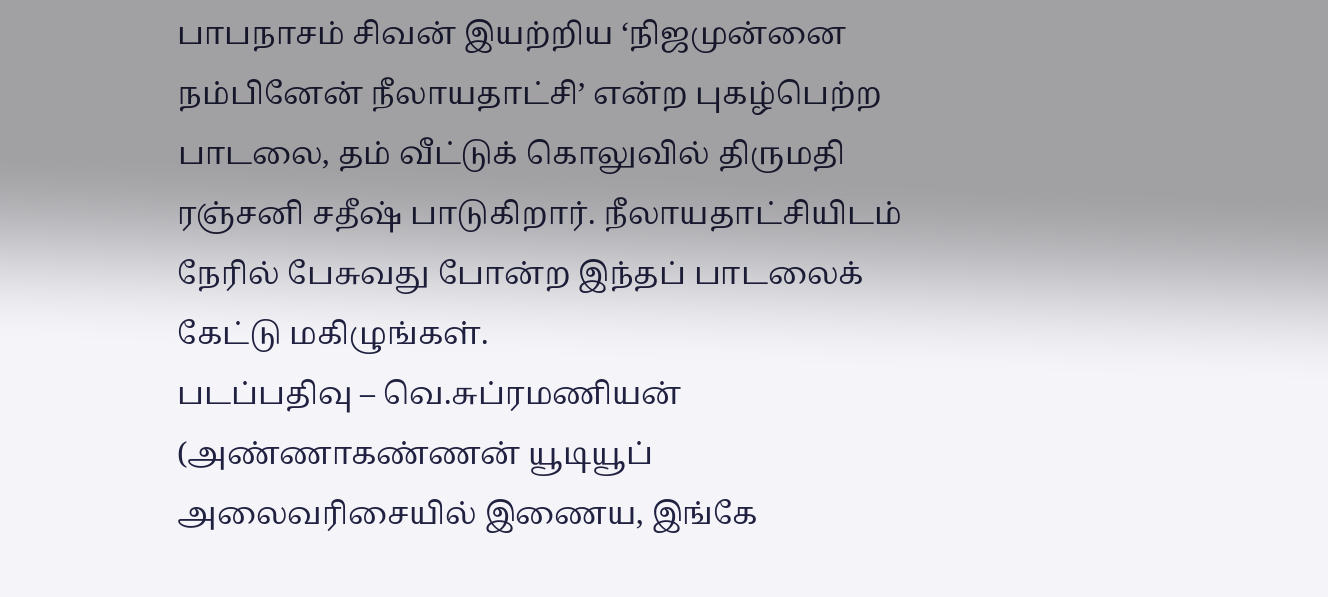பாபநாசம் சிவன் இயற்றிய ‘நிஜமுன்னை நம்பினேன் நீலாயதாட்சி’ என்ற புகழ்பெற்ற பாடலை, தம் வீட்டுக் கொலுவில் திருமதி ரஞ்சனி சதீஷ் பாடுகிறார். நீலாயதாட்சியிடம் நேரில் பேசுவது போன்ற இந்தப் பாடலைக் கேட்டு மகிழுங்கள்.
படப்பதிவு – வெ.சுப்ரமணியன்
(அண்ணாகண்ணன் யூடியூப் அலைவரிசையில் இணைய, இங்கே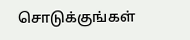சொடுக்குங்கள்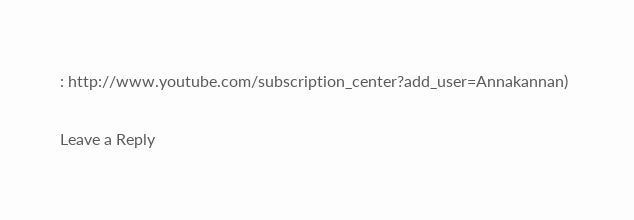: http://www.youtube.com/subscription_center?add_user=Annakannan)


Leave a Reply